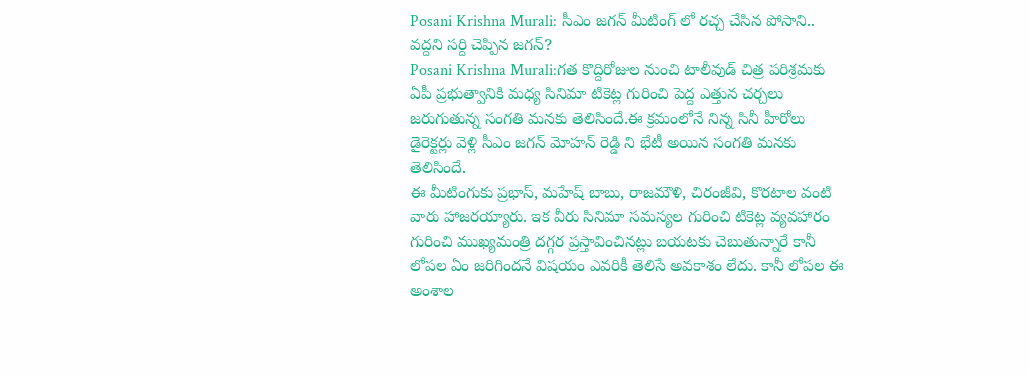Posani Krishna Murali: సీఎం జగన్ మీటింగ్ లో రచ్చ చేసిన పోసాని.. వద్దని సర్ది చెప్పిన జగన్?
Posani Krishna Murali:గత కొద్దిరోజుల నుంచి టాలీవుడ్ చిత్ర పరిశ్రమకు ఏపీ ప్రభుత్వానికి మధ్య సినిమా టికెట్ల గురించి పెద్ద ఎత్తున చర్చలు జరుగుతున్న సంగతి మనకు తెలిసిందే.ఈ క్రమంలోనే నిన్న సినీ హీరోలు డైరెక్టర్లు వెళ్లి సీఎం జగన్ మోహన్ రెడ్డి ని భేటీ అయిన సంగతి మనకు తెలిసిందే.
ఈ మీటింగుకు ప్రభాస్, మహేష్ బాబు, రాజమౌళి, చిరంజీవి, కొరటాల వంటి వారు హాజరయ్యారు. ఇక వీరు సినిమా సమస్యల గురించి టికెట్ల వ్యవహారం గురించి ముఖ్యమంత్రి దగ్గర ప్రస్తావించినట్లు బయటకు చెబుతున్నారే కానీ లోపల ఏం జరిగిందనే విషయం ఎవరికీ తెలిసే అవకాశం లేదు. కానీ లోపల ఈ అంశాల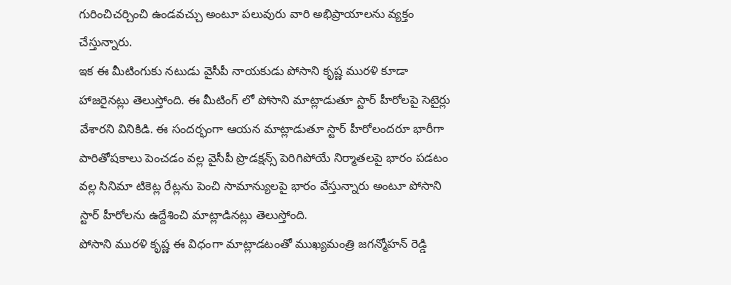గురించిచర్చించి ఉండవచ్చు అంటూ పలువురు వారి అభిప్రాయాలను వ్యక్తం చేస్తున్నారు.
ఇక ఈ మీటింగుకు నటుడు వైసీపీ నాయకుడు పోసాని కృష్ణ మురళి కూడా హాజరైనట్లు తెలుస్తోంది. ఈ మీటింగ్ లో పోసాని మాట్లాడుతూ స్టార్ హీరోలపై సెటైర్లు వేశారని వినికిడి. ఈ సందర్భంగా ఆయన మాట్లాడుతూ స్టార్ హీరోలందరూ భారీగా పారితోషకాలు పెంచడం వల్ల వైసీపీ ప్రొడక్షన్స్ పెరిగిపోయే నిర్మాతలపై భారం పడటం వల్ల సినిమా టికెట్ల రేట్లను పెంచి సామాన్యులపై భారం వేస్తున్నారు అంటూ పోసాని స్టార్ హీరోలను ఉద్దేశించి మాట్లాడినట్లు తెలుస్తోంది.
పోసాని మురళి కృష్ణ ఈ విధంగా మాట్లాడటంతో ముఖ్యమంత్రి జగన్మోహన్ రెడ్డి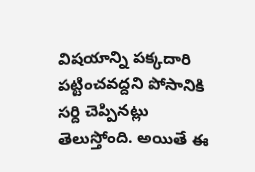విషయాన్ని పక్కదారి పట్టించవద్దని పోసానికి సర్ది చెప్పినట్లు తెలుస్తోంది. అయితే ఈ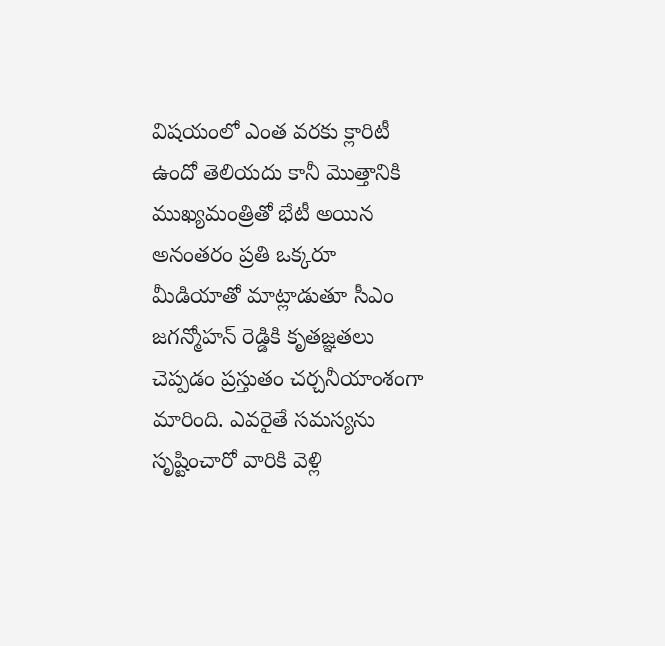విషయంలో ఎంత వరకు క్లారిటీ ఉందో తెలియదు కానీ మొత్తానికి ముఖ్యమంత్రితో భేటీ అయిన అనంతరం ప్రతి ఒక్కరూ మీడియాతో మాట్లాడుతూ సీఎం జగన్మోహన్ రెడ్డికి కృతజ్ఞతలు చెప్పడం ప్రస్తుతం చర్చనీయాంశంగా మారింది. ఎవరైతే సమస్యను సృష్టించారో వారికి వెళ్లి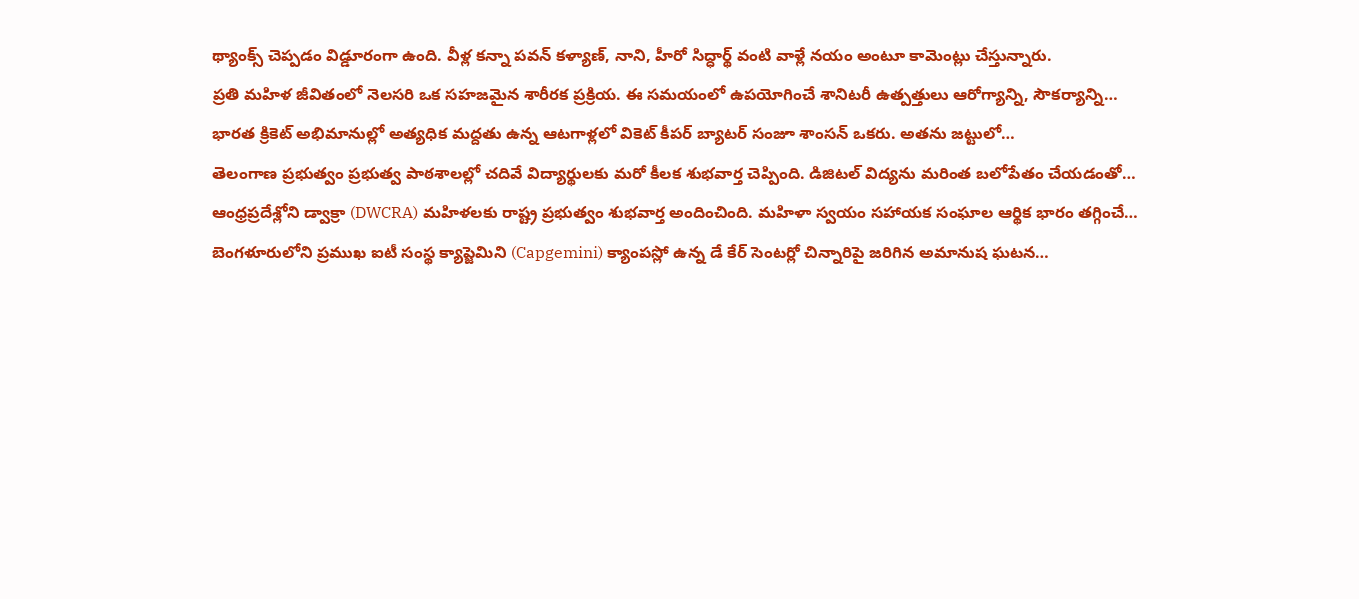థ్యాంక్స్ చెప్పడం విడ్డూరంగా ఉంది. వీళ్ల కన్నా పవన్ కళ్యాణ్, నాని, హీరో సిద్ధార్థ్ వంటి వాళ్లే నయం అంటూ కామెంట్లు చేస్తున్నారు.
ప్రతి మహిళ జీవితంలో నెలసరి ఒక సహజమైన శారీరక ప్రక్రియ. ఈ సమయంలో ఉపయోగించే శానిటరీ ఉత్పత్తులు ఆరోగ్యాన్ని, సౌకర్యాన్ని…
భారత క్రికెట్ అభిమానుల్లో అత్యధిక మద్దతు ఉన్న ఆటగాళ్లలో వికెట్ కీపర్ బ్యాటర్ సంజూ శాంసన్ ఒకరు. అతను జట్టులో…
తెలంగాణ ప్రభుత్వం ప్రభుత్వ పాఠశాలల్లో చదివే విద్యార్థులకు మరో కీలక శుభవార్త చెప్పింది. డిజిటల్ విద్యను మరింత బలోపేతం చేయడంతో…
ఆంధ్రప్రదేశ్లోని డ్వాక్రా (DWCRA) మహిళలకు రాష్ట్ర ప్రభుత్వం శుభవార్త అందించింది. మహిళా స్వయం సహాయక సంఘాల ఆర్థిక భారం తగ్గించే…
బెంగళూరులోని ప్రముఖ ఐటీ సంస్థ క్యాప్జెమిని (Capgemini) క్యాంపస్లో ఉన్న డే కేర్ సెంటర్లో చిన్నారిపై జరిగిన అమానుష ఘటన…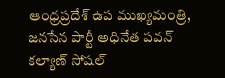ఆంధ్రప్రదేశ్ ఉప ముఖ్యమంత్రి, జనసేన పార్టీ అధినేత పవన్ కల్యాణ్ సోషల్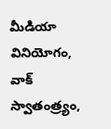మీడియా వినియోగం, వాక్ స్వాతంత్ర్యం,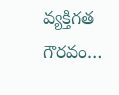వ్యక్తిగత గౌరవం…